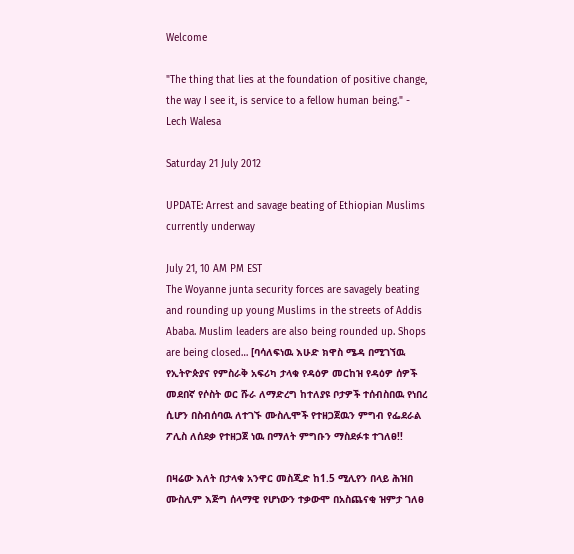Welcome

"The thing that lies at the foundation of positive change, the way I see it, is service to a fellow human being." - Lech Walesa

Saturday 21 July 2012

UPDATE: Arrest and savage beating of Ethiopian Muslims currently underway

July 21, 10 AM PM EST
The Woyanne junta security forces are savagely beating and rounding up young Muslims in the streets of Addis Ababa. Muslim leaders are also being rounded up. Shops are being closed… [ባሳለፍነዉ እሁድ ክዋስ ሜዳ በሚገኘዉ የኢትዮጵያና የምስራቅ አፍሪካ ታላቁ የዳዕዎ መርከዝ የዳዕዎ ሰዎች መደበኛ የሶስት ወር ሹራ ለማድረግ ከተለያዩ ቦታዎች ተሰብስበዉ የነበረ ሲሆን በስብሰባዉ ለተገኙ ሙስሊሞች የተዘጋጀዉን ምግብ የፌደራል ፖሊስ ለሰደቃ የተዘጋጀ ነዉ በማለት ምግቡን ማስደፉቱ ተገለፀ!!

በዛሬው እለት በታላቁ አንዋር መስጂድ ከ1.5 ሚሊየን በላይ ሕዝበ ሙስሊም እጅግ ሰላማዊ የሆነውን ተቃውሞ በአስጨናቂ ዝምታ ገለፀ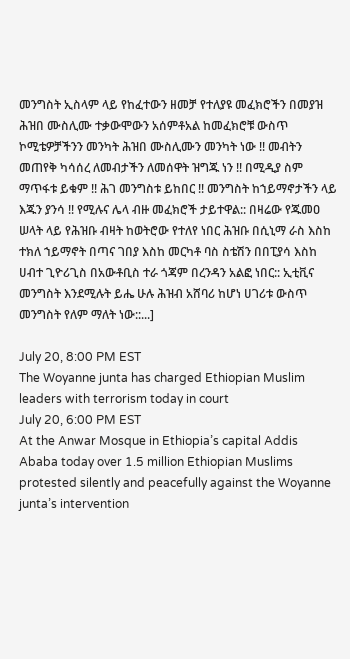መንግስት ኢስላም ላይ የከፈተውን ዘመቻ የተለያዩ መፈክሮችን በመያዝ ሕዝበ ሙስሊሙ ተቃውሞውን አሰምቶአል ከመፈክሮቹ ውስጥ ኮሚቴዎቻችንን መንካት ሕዝበ ሙስሊሙን መንካት ነው !! መብትን መጠየቅ ካሳሰረ ለመብታችን ለመሰዋት ዝግጁ ነን !! በሚዲያ ስም ማጥፋቱ ይቁም !! ሕገ መንግስቱ ይከበር !! መንግስት ከኀይማኖታችን ላይ እጁን ያንሳ !! የሚሉና ሌላ ብዙ መፈክሮች ታይተዋል:: በዛሬው የጁመዐ ሠላት ላይ የሕዝቡ ብዛት ከወትሮው የተለየ ነበር ሕዝቡ በሲኒማ ራስ እስከ ተክለ ኀይማኖት በጣና ገበያ እስከ መርካቶ ባስ ስቴሽን በበፒያሳ እስከ ሀብተ ጊዮሪጊስ በአውቶቢስ ተራ ጎጃም በረንዳን አልፎ ነበር:: ኢቲቪና መንግስት እንደሚሉት ይሔ ሁሉ ሕዝብ አሸባሪ ከሆነ ሀገሪቱ ውስጥ መንግስት የለም ማለት ነው::...]

July 20, 8:00 PM EST
The Woyanne junta has charged Ethiopian Muslim leaders with terrorism today in court
July 20, 6:00 PM EST
At the Anwar Mosque in Ethiopia’s capital Addis Ababa today over 1.5 million Ethiopian Muslims protested silently and peacefully against the Woyanne junta’s intervention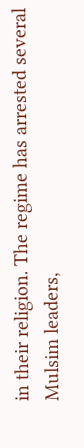in their religion. The regime has arrested several Mulsim leaders,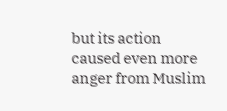but its action caused even more anger from Muslim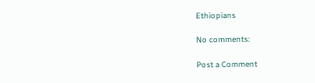Ethiopians

No comments:

Post a Comment